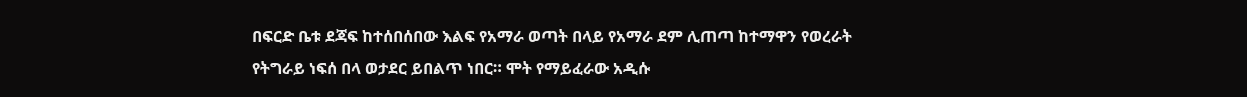በፍርድ ቤቱ ደጃፍ ከተሰበሰበው እልፍ የአማራ ወጣት በላይ የአማራ ደም ሊጠጣ ከተማዋን የወረራት የትግራይ ነፍሰ በላ ወታደር ይበልጥ ነበር። ሞት የማይፈራው አዲሱ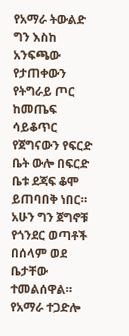የአማራ ትውልድ ግን እስከ አንፍጫው የታጠቀውን የትግራይ ጦር ከመጤፍ ሳይቆጥር የጀግናውን የፍርድ ቤት ውሎ በፍርድ ቤቱ ደጃፍ ቆሞ ይጠባበቅ ነበር።
አሁን ግን ጀግኖቹ የጎንደር ወጣቶች በሰላም ወደ ቤታቸው ተመልሰዋል። የአማራ ተጋድሎ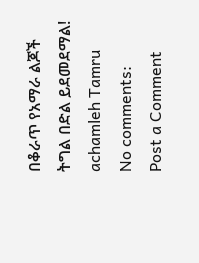በቆራጥ የአማራ ልጆች ትግል በድል ይደመደማል! achamleh Tamru
No comments:
Post a Comment